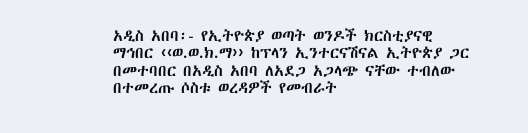አዲስ አበባ፡- የኢትዮጵያ ወጣት ወንዶች ክርስቲያናዊ ማኅበር ‹‹ወ.ወ.ክ.ማ›› ከፕላን ኢንተርናሽናል ኢትዮጵያ ጋር በመተባበር በአዲስ አበባ ለአደጋ አጋላጭ ናቸው ተብለው በተመረጡ ሶስቱ ወረዳዎች የመብራት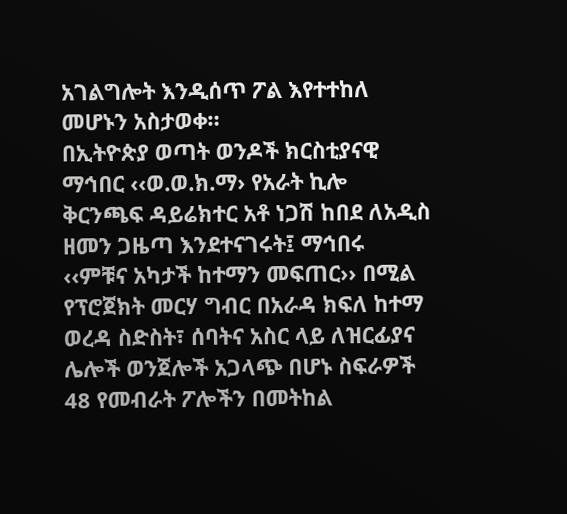አገልግሎት እንዲሰጥ ፖል እየተተከለ መሆኑን አስታወቀ።
በኢትዮጵያ ወጣት ወንዶች ክርስቲያናዊ ማኅበር ‹‹ወ.ወ.ክ.ማ› የአራት ኪሎ ቅርንጫፍ ዳይሬክተር አቶ ነጋሽ ከበደ ለአዲስ ዘመን ጋዜጣ እንደተናገሩት፤ ማኅበሩ ‹‹ምቹና አካታች ከተማን መፍጠር›› በሚል የፕሮጀክት መርሃ ግብር በአራዳ ክፍለ ከተማ ወረዳ ስድስት፣ ሰባትና አስር ላይ ለዝርፊያና ሌሎች ወንጀሎች አጋላጭ በሆኑ ስፍራዎች 48 የመብራት ፖሎችን በመትከል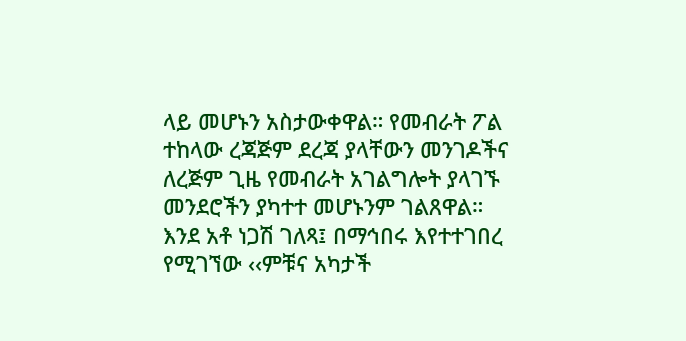ላይ መሆኑን አስታውቀዋል። የመብራት ፖል ተከላው ረጃጅም ደረጃ ያላቸውን መንገዶችና ለረጅም ጊዜ የመብራት አገልግሎት ያላገኙ መንደሮችን ያካተተ መሆኑንም ገልጸዋል።
እንደ አቶ ነጋሽ ገለጻ፤ በማኅበሩ እየተተገበረ የሚገኘው ‹‹ምቹና አካታች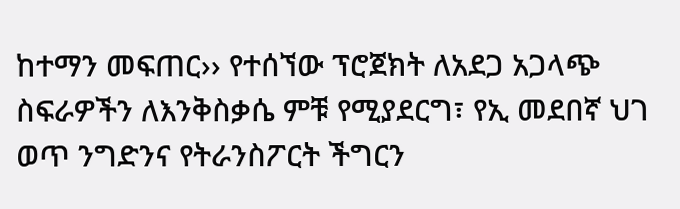ከተማን መፍጠር›› የተሰኘው ፕሮጀክት ለአደጋ አጋላጭ ስፍራዎችን ለእንቅስቃሴ ምቹ የሚያደርግ፣ የኢ መደበኛ ህገ ወጥ ንግድንና የትራንስፖርት ችግርን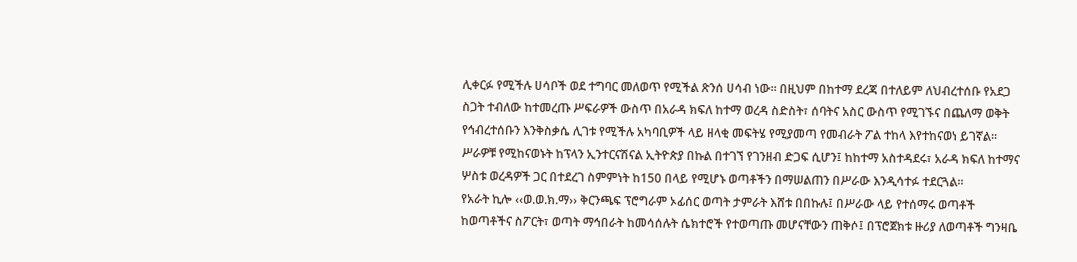ሊቀርፉ የሚችሉ ሀሳቦች ወደ ተግባር መለወጥ የሚችል ጽንሰ ሀሳብ ነው። በዚህም በከተማ ደረጃ በተለይም ለህብረተሰቡ የአደጋ ስጋት ተብለው ከተመረጡ ሥፍራዎች ውስጥ በአራዳ ክፍለ ከተማ ወረዳ ስድስት፣ ሰባትና አስር ውስጥ የሚገኙና በጨለማ ወቅት የኅብረተሰቡን እንቅስቃሴ ሊገቱ የሚችሉ አካባቢዎች ላይ ዘላቂ መፍትሄ የሚያመጣ የመብራት ፖል ተከላ እየተከናወነ ይገኛል። ሥራዎቹ የሚከናወኑት ከፕላን ኢንተርናሽናል ኢትዮጵያ በኩል በተገኘ የገንዘብ ድጋፍ ሲሆን፤ ከከተማ አስተዳደሩ፣ አራዳ ክፍለ ከተማና ሦስቱ ወረዳዎች ጋር በተደረገ ስምምነት ከ150 በላይ የሚሆኑ ወጣቶችን በማሠልጠን በሥራው እንዲሳተፉ ተደርጓል።
የአራት ኪሎ ‹‹ወ.ወ.ክ.ማ›› ቅርንጫፍ ፕሮግራም ኦፊሰር ወጣት ታምራት እሸቱ በበኩሉ፤ በሥራው ላይ የተሰማሩ ወጣቶች ከወጣቶችና ስፖርት፣ ወጣት ማኅበራት ከመሳሰሉት ሴክተሮች የተወጣጡ መሆናቸውን ጠቅሶ፤ በፕሮጀክቱ ዙሪያ ለወጣቶች ግንዛቤ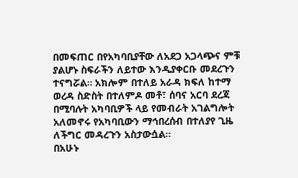በመፍጠር በየአካባቢያቸው ለአደጋ አጋላጭና ምቹ ያልሆኑ ስፍራችን ለይተው እንዲያቀርቡ መደረጉን ተናግሯል። አክሎም በተለይ አራዳ ክፍለ ከተማ ወረዳ ስድስት በተለምዶ መቶ፣ ሰባና አርባ ደረጃ በሚባሉት አካባቢዎች ላይ የመብራት አገልግሎት አለመኖሩ የአካባቢውን ማኅበረሰብ በተለያየ ጊዜ ለችግር መዳረጉን አስታውሷል።
በአሁኑ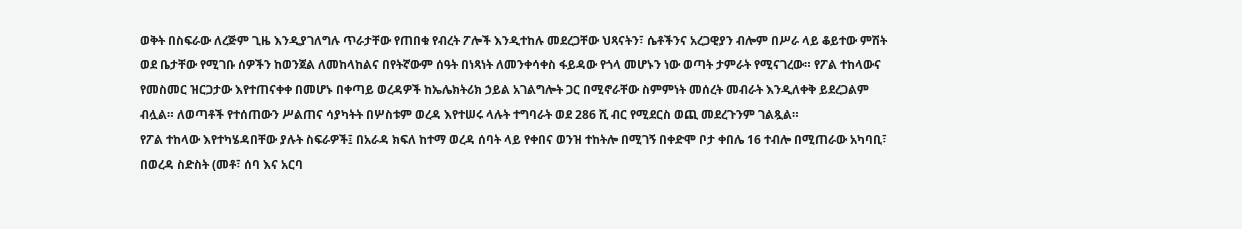ወቅት በስፍራው ለረጅም ጊዜ እንዲያገለግሉ ጥራታቸው የጠበቁ የብረት ፖሎች እንዲተከሉ መደረጋቸው ህጻናትን፣ ሴቶችንና አረጋዊያን ብሎም በሥራ ላይ ቆይተው ምሽት ወደ ቤታቸው የሚገቡ ሰዎችን ከወንጀል ለመከላከልና በየትኛውም ሰዓት በነጻነት ለመንቀሳቀስ ፋይዳው የጎላ መሆኑን ነው ወጣት ታምራት የሚናገረው። የፖል ተከላውና የመስመር ዝርጋታው እየተጠናቀቀ በመሆኑ በቀጣይ ወረዳዎች ከኤሌክትሪክ ኃይል አገልግሎት ጋር በሚኖራቸው ስምምነት መሰረት መብራት እንዲለቀቅ ይደረጋልም ብሏል። ለወጣቶች የተሰጠውን ሥልጠና ሳያካትት በሦስቱም ወረዳ እየተሠሩ ላሉት ተግባራት ወደ 286 ሺ ብር የሚደርስ ወጪ መደረጉንም ገልጿል።
የፖል ተከላው እየተካሄዳበቸው ያሉት ስፍራዎች፤ በአራዳ ክፍለ ከተማ ወረዳ ሰባት ላይ የቀበና ወንዝ ተከትሎ በሚገኝ በቀድሞ ቦታ ቀበሌ 16 ተብሎ በሚጠራው አካባቢ፣ በወረዳ ስድስት (መቶ፣ ሰባ እና አርባ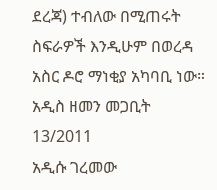ደረጃ) ተብለው በሚጠሩት ስፍራዎች እንዲሁም በወረዳ አስር ዶሮ ማነቂያ አካባቢ ነው።
አዲስ ዘመን መጋቢት 13/2011
አዲሱ ገረመው